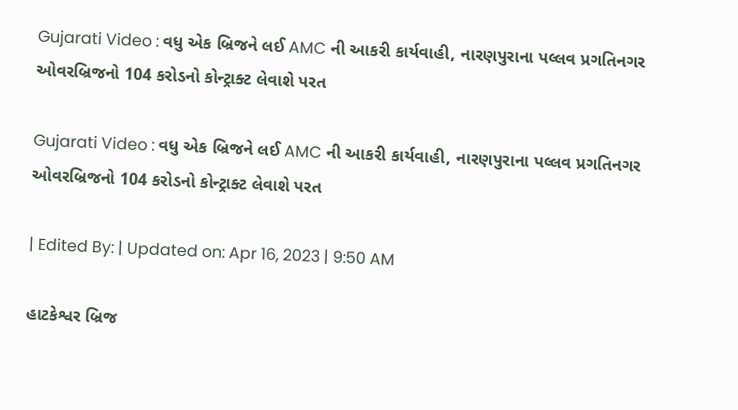Gujarati Video : વધુ એક બ્રિજને લઈ AMC ની આકરી કાર્યવાહી, નારણપુરાના પલ્લવ પ્રગતિનગર ઓવરબ્રિજનો 104 કરોડનો કોન્ટ્રાક્ટ લેવાશે પરત

Gujarati Video : વધુ એક બ્રિજને લઈ AMC ની આકરી કાર્યવાહી, નારણપુરાના પલ્લવ પ્રગતિનગર ઓવરબ્રિજનો 104 કરોડનો કોન્ટ્રાક્ટ લેવાશે પરત

| Edited By: | Updated on: Apr 16, 2023 | 9:50 AM

હાટકેશ્વર બ્રિજ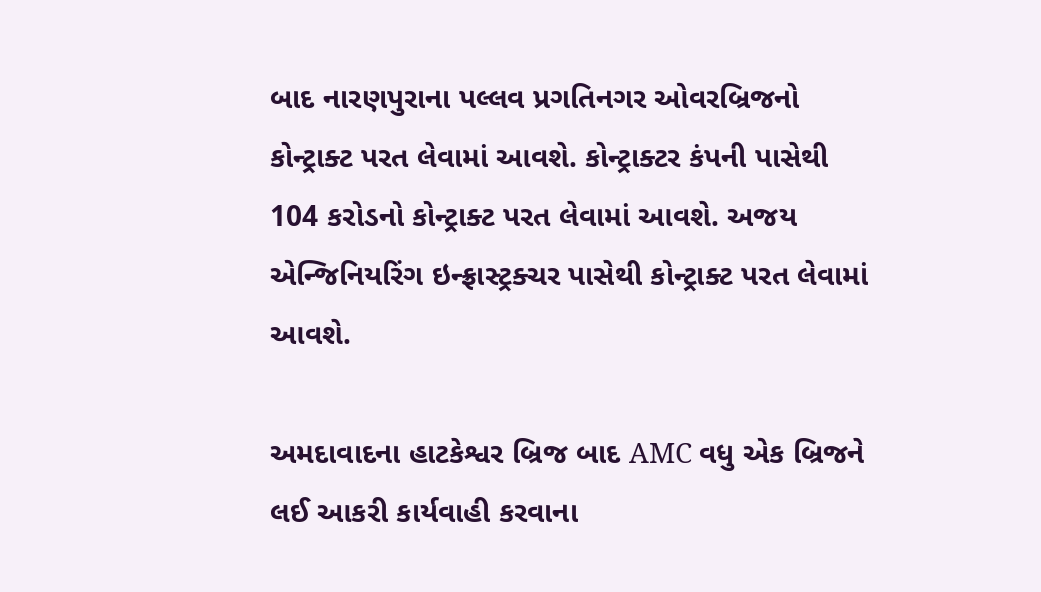બાદ નારણપુરાના પલ્લવ પ્રગતિનગર ઓવરબ્રિજનો કોન્ટ્રાક્ટ પરત લેવામાં આવશે. કોન્ટ્રાક્ટર કંપની પાસેથી 104 કરોડનો કોન્ટ્રાક્ટ પરત લેવામાં આવશે. અજય એન્જિનિયરિંગ ઇન્ફ્રાસ્ટ્રક્ચર પાસેથી કોન્ટ્રાક્ટ પરત લેવામાં આવશે.

અમદાવાદના હાટકેશ્વર બ્રિજ બાદ AMC વધુ એક બ્રિજને લઈ આકરી કાર્યવાહી કરવાના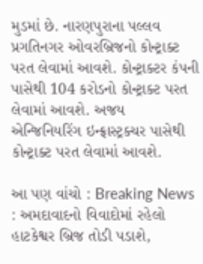મુડમાં છે. નારણપુરાના પલ્લવ પ્રગતિનગર ઓવરબ્રિજનો કોન્ટ્રાક્ટ પરત લેવામાં આવશે. કોન્ટ્રાક્ટર કંપની પાસેથી 104 કરોડનો કોન્ટ્રાક્ટ પરત લેવામાં આવશે. અજય એન્જિનિયરિંગ ઇન્ફ્રાસ્ટ્રક્ચર પાસેથી કોન્ટ્રાક્ટ પરત લેવામાં આવશે.

આ પણ વાંચો : Breaking News : અમદાવાદનો વિવાદોમાં રહેલો હાટકેશ્વર બ્રિજ તોડી પડાશે,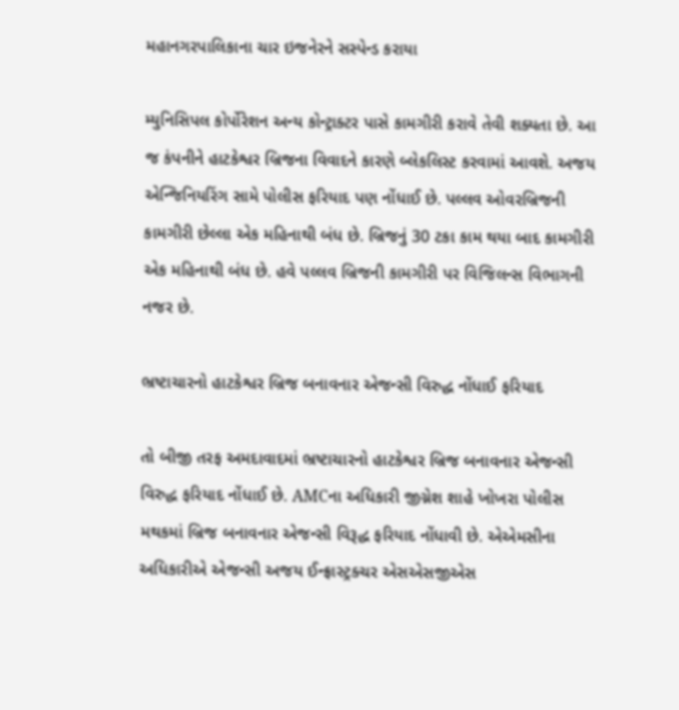મહાનગરપાલિકાના ચાર ઇજનેરને સસ્પેન્ડ કરાયા

મ્યુનિસિપલ કોર્પોરેશન અન્ય કોન્ટ્રાક્ટર પાસે કામગીરી કરાવે તેવી શક્યતા છે. આ જ કંપનીને હાટકેશ્વર બ્રિજના વિવાદને કારણે બ્લેકલિસ્ટ કરવામાં આવશે. અજય એન્જિનિયરિંગ સામે પોલીસ ફરિયાદ પણ નોંધાઈ છે. પલ્લવ ઓવરબ્રિજની કામગીરી છેલ્લા એક મહિનાથી બંધ છે. બ્રિજનું 30 ટકા કામ થયા બાદ કામગીરી એક મહિનાથી બંધ છે. હવે પલ્લવ બ્રિજની કામગીરી પર વિજિલન્સ વિભાગની નજર છે.

ભ્રષ્ટાચારનો હાટકેશ્વર બ્રિજ બનાવનાર એજન્સી વિરુદ્ધ નોંધાઈ ફરિયાદ

તો બીજી તરફ અમદાવાદમાં ભ્રષ્ટાચારનો હાટકેશ્વર બ્રિજ બનાવનાર એજન્સી વિરુદ્ધ ફરિયાદ નોંધાઈ છે. AMCના અધિકારી જીગ્નેશ શાહે ખોખરા પોલીસ મથકમાં બ્રિજ બનાવનાર એજન્સી વિરૂદ્ધ ફરિયાદ નોંધાવી છે. એએમસીના અધિકારીએ એજન્સી અજય ઈન્ફ્રાસ્ટ્રક્ચર એસએસજીએસ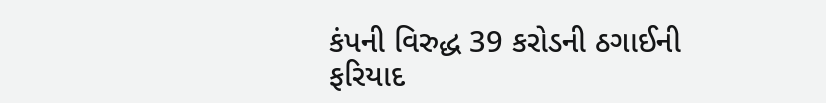કંપની વિરુદ્ધ 39 કરોડની ઠગાઈની ફરિયાદ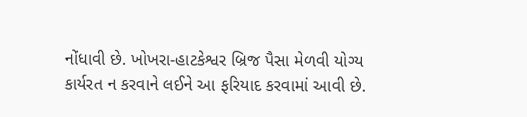નોંધાવી છે. ખોખરા-હાટકેશ્વર બ્રિજ પૈસા મેળવી યોગ્ય કાર્યરત ન કરવાને લઈને આ ફરિયાદ કરવામાં આવી છે.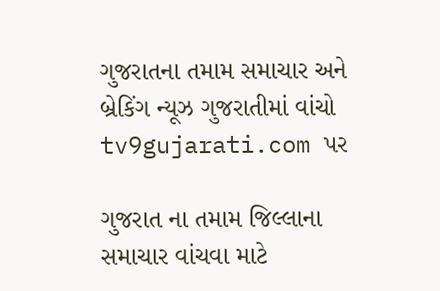ગુજરાતના તમામ સમાચાર અને બ્રેકિંગ ન્યૂઝ ગુજરાતીમાં વાંચો tv9gujarati.com પર

ગુજરાત ના તમામ જિલ્લાના સમાચાર વાંચવા માટે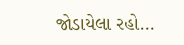જોડાયેલા રહો…